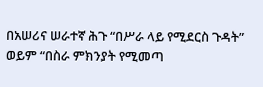በአሠሪና ሠራተኛ ሕጉ “በሥራ ላይ የሚደርስ ጉዳት” ወይም “በስራ ምክንያት የሚመጣ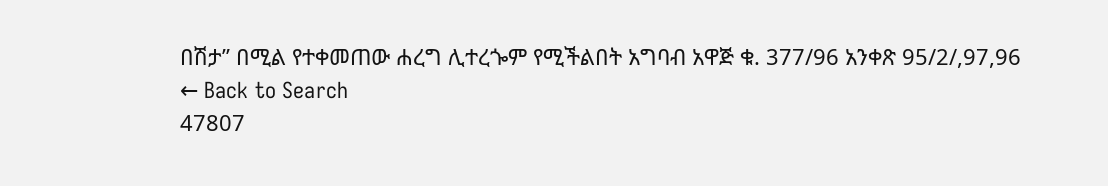በሽታ” በሚል የተቀመጠው ሐረግ ሊተረጐም የሚችልበት አግባብ አዋጅ ቁ. 377/96 አንቀጽ 95/2/,97,96
← Back to Search
47807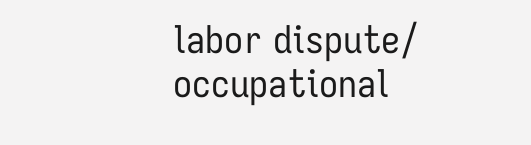labor dispute/ occupational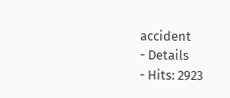accident
- Details
- Hits: 2923